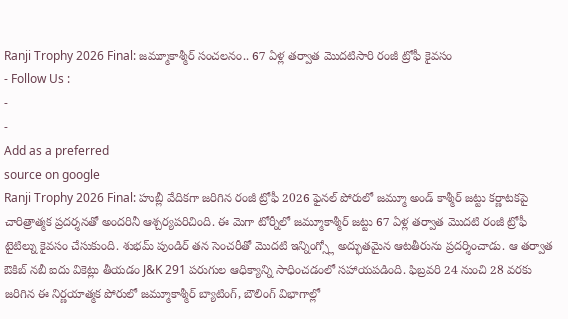Ranji Trophy 2026 Final: జమ్మూకాశ్మీర్ సంచలనం.. 67 ఏళ్ల తర్వాత మొదటిసారి రంజీ ట్రోఫీ కైవసం
- Follow Us :
-
-
Add as a preferred
source on google
Ranji Trophy 2026 Final: హుబ్లీ వేదికగా జరిగిన రంజీ ట్రోఫీ 2026 ఫైనల్ పోరులో జమ్మూ అండ్ కాశ్మీర్ జట్టు కర్ణాటకపై చారిత్రాత్మక ప్రదర్శనతో అందరినీ ఆశ్చర్యపరిచింది. ఈ మెగా టోర్నీలో జమ్మూకాశ్మీర్ జట్టు 67 ఏళ్ల తర్వాత మొదటి రంజీ ట్రోఫీ టైటిల్ను కైవసం చేసుకుంది. శుభమ్ పుండిర్ తన సెంచరీతో మొదటి ఇన్నింగ్స్లో అద్భుతమైన ఆటతీరును ప్రదర్శించాడు. ఆ తర్వాత ఔకిబ్ నబీ ఐదు వికెట్లు తీయడం J&K 291 పరుగుల ఆధిక్యాన్ని సాధించడంలో సహాయపడింది. ఫిబ్రవరి 24 నుంచి 28 వరకు జరిగిన ఈ నిర్ణయాత్మక పోరులో జమ్మూకాశ్మీర్ బ్యాటింగ్, బౌలింగ్ విభాగాల్లో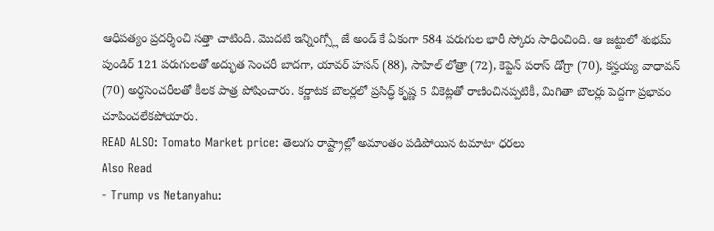ఆధిపత్యం ప్రదర్శించి సత్తా చాటింది. మొదటి ఇన్నింగ్స్లో జే అండ్ కే ఏకంగా 584 పరుగుల భారీ స్కోరు సాధించింది. ఆ జట్టులో శుభమ్ పుండిర్ 121 పరుగులతో అద్భుత సెంచరీ బాదగా, యావర్ హసన్ (88), సాహిల్ లోత్రా (72), కెప్టెన్ పరాస్ డోగ్రా (70), కన్హయ్య వాధావన్ (70) అర్ధసెంచరీలతో కీలక పాత్ర పోషించారు. కర్ణాటక బౌలర్లలో ప్రసిద్ధ్ కృష్ణ 5 వికెట్లతో రాణించినప్పటికీ, మిగితా బౌలర్లు పెద్దగా ప్రభావం చూపించలేకపోయారు.
READ ALSO: Tomato Market price: తెలుగు రాష్ట్రాల్లో అమాంతం పడిపోయిన టమాటా ధరలు
Also Read
- Trump vs Netanyahu: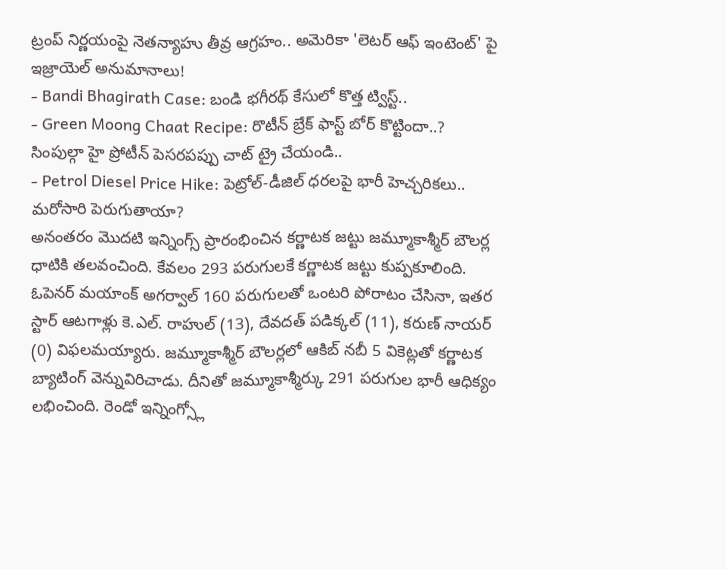ట్రంప్ నిర్ణయంపై నెతన్యాహు తీవ్ర ఆగ్రహం.. అమెరికా 'లెటర్ ఆఫ్ ఇంటెంట్' పై ఇజ్రాయెల్ అనుమానాలు!
- Bandi Bhagirath Case: బండి భగీరథ్ కేసులో కొత్త ట్విస్ట్..
- Green Moong Chaat Recipe: రొటీన్ బ్రేక్ ఫాస్ట్ బోర్ కొట్టిందా..? సింపుల్గా హై ప్రోటీన్ పెసరపప్పు చాట్ ట్రై చేయండి..
- Petrol Diesel Price Hike: పెట్రోల్-డీజిల్ ధరలపై భారీ హెచ్చరికలు.. మరోసారి పెరుగుతాయా?
అనంతరం మొదటి ఇన్నింగ్స్ ప్రారంభించిన కర్ణాటక జట్టు జమ్మూకాశ్మీర్ బౌలర్ల ధాటికి తలవంచింది. కేవలం 293 పరుగులకే కర్ణాటక జట్టు కుప్పకూలింది. ఓపెనర్ మయాంక్ అగర్వాల్ 160 పరుగులతో ఒంటరి పోరాటం చేసినా, ఇతర స్టార్ ఆటగాళ్లు కె.ఎల్. రాహుల్ (13), దేవదత్ పడిక్కల్ (11), కరుణ్ నాయర్ (0) విఫలమయ్యారు. జమ్మూకాశ్మీర్ బౌలర్లలో ఆకిబ్ నబీ 5 వికెట్లతో కర్ణాటక బ్యాటింగ్ వెన్నువిరిచాడు. దీనితో జమ్మూకాశ్మీర్కు 291 పరుగుల భారీ ఆధిక్యం లభించింది. రెండో ఇన్నింగ్స్లో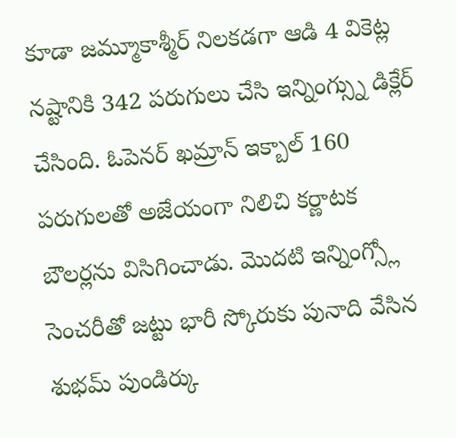కూడా జమ్మూకాశ్మీర్ నిలకడగా ఆడి 4 వికెట్ల నష్టానికి 342 పరుగులు చేసి ఇన్నింగ్స్ను డిక్లేర్ చేసింది. ఓపెనర్ ఖమ్రాన్ ఇక్బాల్ 160 పరుగులతో అజేయంగా నిలిచి కర్ణాటక బౌలర్లను విసిగించాడు. మొదటి ఇన్నింగ్స్లో సెంచరీతో జట్టు భారీ స్కోరుకు పునాది వేసిన శుభమ్ పుండిర్కు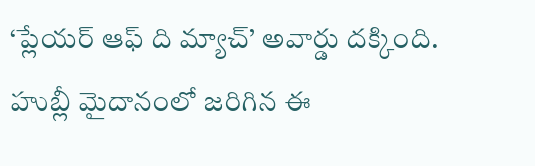‘ప్లేయర్ ఆఫ్ ది మ్యాచ్’ అవార్డు దక్కింది. హుబ్లీ మైదానంలో జరిగిన ఈ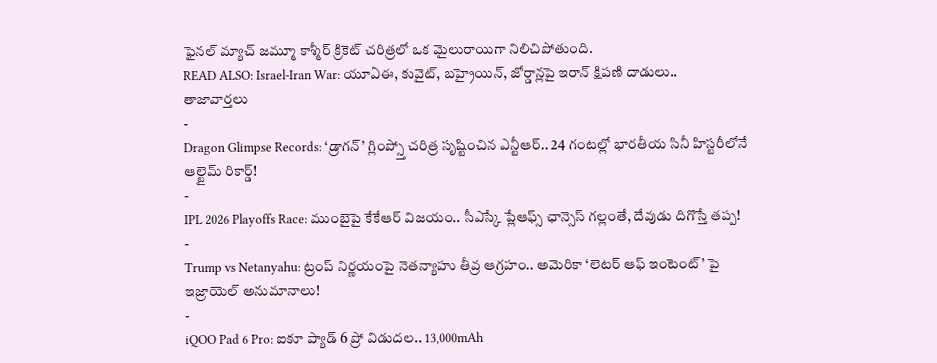ఫైనల్ మ్యాచ్ జమ్మూ కాశ్మీర్ క్రికెట్ చరిత్రలో ఒక మైలురాయిగా నిలిచిపోతుంది.
READ ALSO: Israel-Iran War: యూఏఈ, కువైట్, బహ్రైయిన్, జోర్డాన్లపై ఇరాన్ క్షిపణి దాడులు..
తాజావార్తలు
-
Dragon Glimpse Records: ‘డ్రాగన్’ గ్లింప్స్తో చరిత్ర సృష్టించిన ఎన్టీఆర్.. 24 గంటల్లో భారతీయ సినీ హిస్టరీలోనే ఆల్టైమ్ రికార్డ్!
-
IPL 2026 Playoffs Race: ముంబైపై కేకేఆర్ విజయం.. సీఎస్కే ప్లేఆఫ్స్ ఛాన్సెస్ గల్లంతే, దేవుడు దిగొస్తే తప్ప!
-
Trump vs Netanyahu: ట్రంప్ నిర్ణయంపై నెతన్యాహు తీవ్ర ఆగ్రహం.. అమెరికా ‘లెటర్ ఆఫ్ ఇంటెంట్’ పై ఇజ్రాయెల్ అనుమానాలు!
-
iQOO Pad 6 Pro: ఐకూ ప్యాడ్ 6 ప్రో విడుదల.. 13,000mAh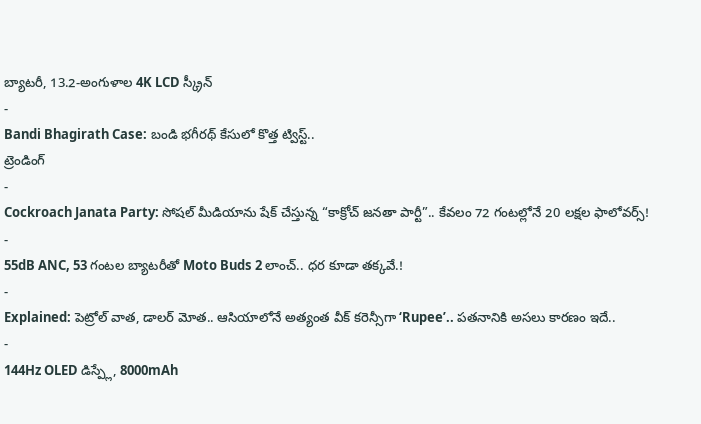బ్యాటరీ, 13.2-అంగుళాల 4K LCD స్క్రీన్
-
Bandi Bhagirath Case: బండి భగీరథ్ కేసులో కొత్త ట్విస్ట్..
ట్రెండింగ్
-
Cockroach Janata Party: సోషల్ మీడియాను షేక్ చేస్తున్న “కాక్రోచ్ జనతా పార్టీ”.. కేవలం 72 గంటల్లోనే 20 లక్షల ఫాలోవర్స్!
-
55dB ANC, 53 గంటల బ్యాటరీతో Moto Buds 2 లాంచ్.. ధర కూడా తక్కవే.!
-
Explained: పెట్రోల్ వాత, డాలర్ మోత.. ఆసియాలోనే అత్యంత వీక్ కరెన్సీగా ‘Rupee’.. పతనానికి అసలు కారణం ఇదే..
-
144Hz OLED డిస్ప్లే, 8000mAh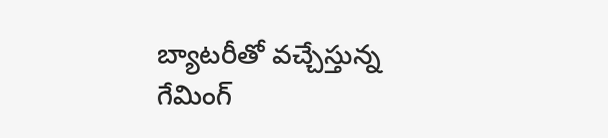బ్యాటరీతో వచ్చేస్తున్న గేమింగ్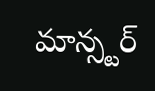మాన్స్టర్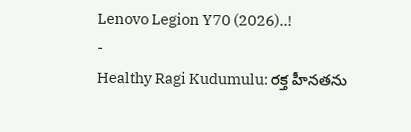Lenovo Legion Y70 (2026)..!
-
Healthy Ragi Kudumulu: రక్త హీనతను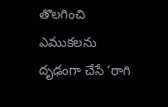తొలగించి ఎముకలను దృఢంగా చేసే ‘రాగి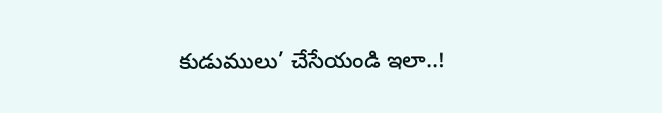కుడుములు’ చేసేయండి ఇలా..!